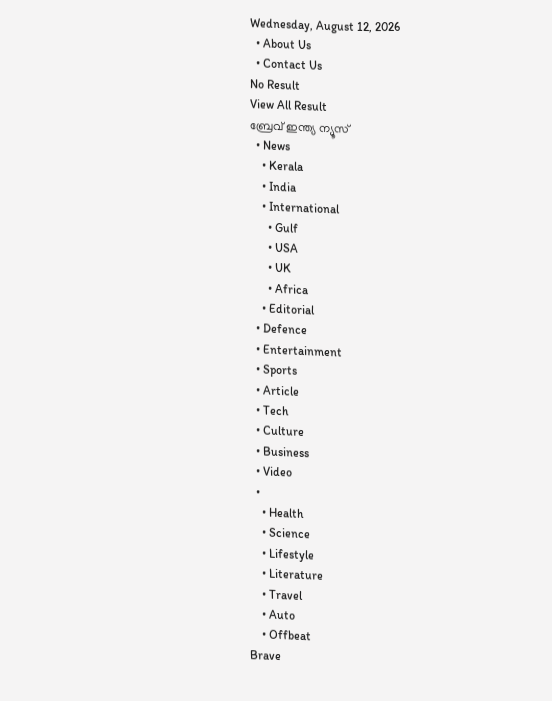Wednesday, August 12, 2026
  • About Us
  • Contact Us
No Result
View All Result
ബ്രേവ് ഇന്ത്യ ന്യൂസ്
  • News
    • Kerala
    • India
    • International
      • Gulf
      • USA
      • UK
      • Africa
    • Editorial
  • Defence
  • Entertainment
  • Sports
  • Article
  • Tech
  • Culture
  • Business
  • Video
  •
    • Health
    • Science
    • Lifestyle
    • Literature
    • Travel
    • Auto
    • Offbeat
Brave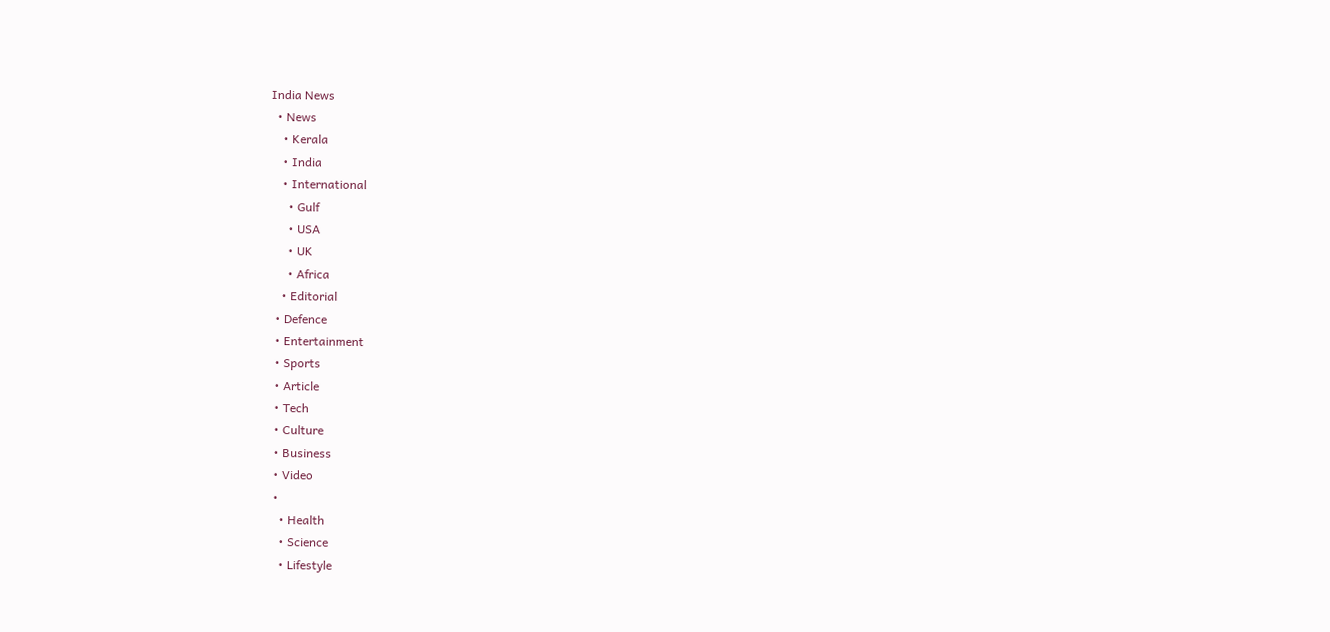India News
  • News
    • Kerala
    • India
    • International
      • Gulf
      • USA
      • UK
      • Africa
    • Editorial
  • Defence
  • Entertainment
  • Sports
  • Article
  • Tech
  • Culture
  • Business
  • Video
  •
    • Health
    • Science
    • Lifestyle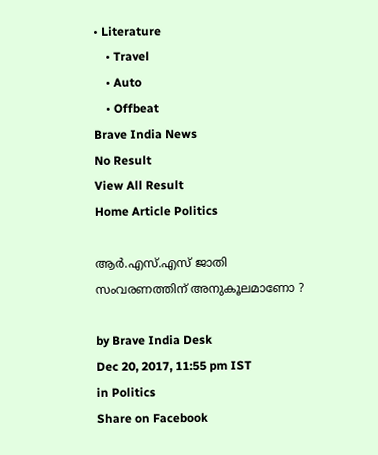• Literature
    • Travel
    • Auto
    • Offbeat
Brave India News
No Result
View All Result
Home Article Politics

ആർ.എസ്.എസ് ജാതി സംവരണത്തിന് ‌അനുകൂലമാണോ ?

by Brave India Desk
Dec 20, 2017, 11:55 pm IST
in Politics
Share on Facebook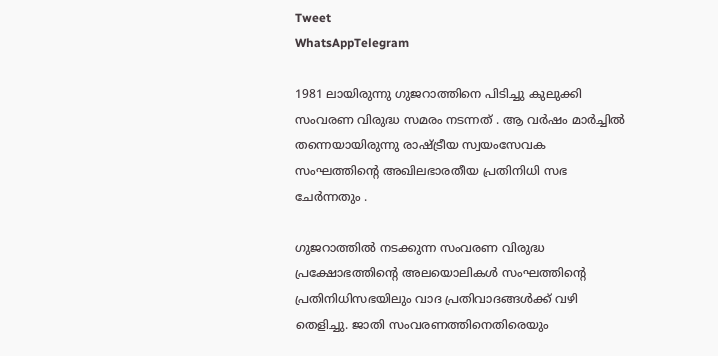Tweet
WhatsAppTelegram

1981 ലായിരുന്നു ഗുജറാത്തിനെ പിടിച്ചു കുലുക്കി സംവരണ വിരുദ്ധ സമരം നടന്നത് . ആ വർഷം മാർച്ചിൽ തന്നെയായിരുന്നു രാഷ്ട്രീയ സ്വയം‌സേവക സംഘത്തിന്റെ അഖിലഭാരതീയ പ്രതിനിധി സഭ ചേർന്നതും .

ഗുജറാത്തിൽ നടക്കുന്ന സംവരണ വിരുദ്ധ പ്രക്ഷോഭത്തിന്റെ അലയൊലികൾ സംഘത്തിന്റെ പ്രതിനിധിസഭയിലും വാദ പ്രതിവാദങ്ങൾക്ക് വഴി തെളിച്ചു. ജാതി സംവരണത്തിനെതിരെയും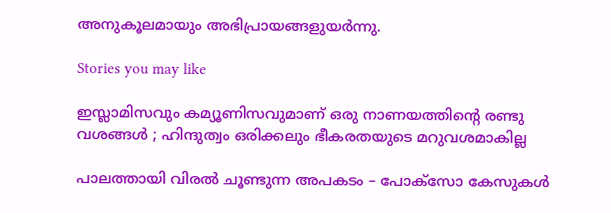അനുകൂലമായും അഭിപ്രായങ്ങളുയർന്നു.

Stories you may like

ഇസ്ലാമിസവും കമ്യൂണിസവുമാണ് ഒരു നാണയത്തിന്റെ രണ്ടു വശങ്ങൾ ; ഹിന്ദുത്വം ഒരിക്കലും ഭീകരതയുടെ മറുവശമാകില്ല

പാലത്തായി വിരൽ ചൂണ്ടുന്ന അപകടം – പോക്സോ കേസുകൾ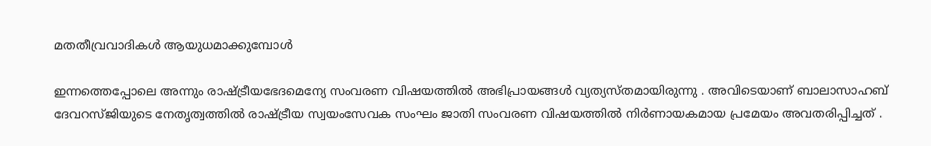മതതീവ്രവാദികൾ ആയുധമാക്കുമ്പോൾ

ഇന്നത്തെപ്പോലെ അന്നും രാഷ്ട്രീയഭേദമെന്യേ സംവരണ വിഷയത്തിൽ അഭിപ്രായങ്ങൾ വ്യത്യസ്തമായിരുന്നു . അവിടെയാണ് ബാലാസാഹബ് ദേവറസ്ജിയുടെ നേതൃത്വത്തിൽ രാഷ്ട്രീയ സ്വയംസേവക സംഘം ജാതി സംവരണ വിഷയത്തിൽ നിർണായകമായ പ്രമേയം അവതരിപ്പിച്ചത് .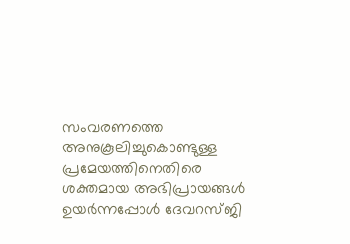സംവരണത്തെ അനുകൂലിച്ചുകൊണ്ടുള്ള പ്രമേയത്തിനെതിരെ ശക്തമായ അഭിപ്രായങ്ങൾ ഉയർന്നപ്പോൾ ദേവറസ്ജി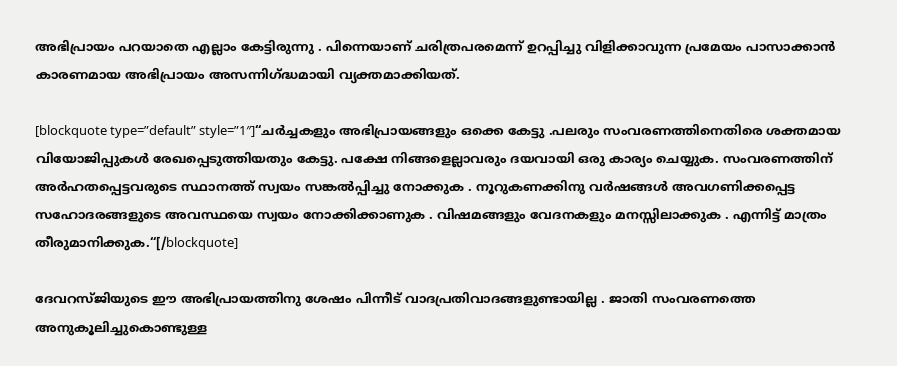അഭിപ്രായം പറയാതെ എല്ലാം കേട്ടിരുന്നു . പിന്നെയാണ് ചരിത്രപരമെന്ന് ഉറപ്പിച്ചു വിളിക്കാവുന്ന പ്രമേയം പാസാക്കാൻ കാരണമായ അഭിപ്രായം അസന്നിഗ്ദ്ധമായി വ്യക്തമാക്കിയത്.

[blockquote type=”default” style=”1″]“ചർച്ചകളും അഭിപ്രായങ്ങളും ഒക്കെ കേട്ടു .പലരും സംവരണത്തിനെതിരെ ശക്തമായ വിയോജിപ്പുകൾ രേഖപ്പെടുത്തിയതും കേട്ടു. പക്ഷേ നിങ്ങളെല്ലാവരും ദയവായി ഒരു കാര്യം ചെയ്യുക. സംവരണത്തിന് അർഹതപ്പെട്ടവരുടെ സ്ഥാനത്ത് സ്വയം സങ്കൽപ്പിച്ചു നോക്കുക . നൂറുകണക്കിനു വർഷങ്ങൾ അവഗണിക്കപ്പെട്ട സഹോദരങ്ങളുടെ അവസ്ഥയെ സ്വയം നോക്കിക്കാണുക . വിഷമങ്ങളും വേദനകളും മനസ്സിലാക്കുക . എന്നിട്ട് മാത്രം തീരുമാനിക്കുക.“[/blockquote]

ദേവറസ്ജിയുടെ ഈ അഭിപ്രായത്തിനു ശേഷം പിന്നീട് വാദപ്രതിവാദങ്ങളുണ്ടായില്ല . ജാതി സംവരണത്തെ അനുകൂലിച്ചുകൊണ്ടുള്ള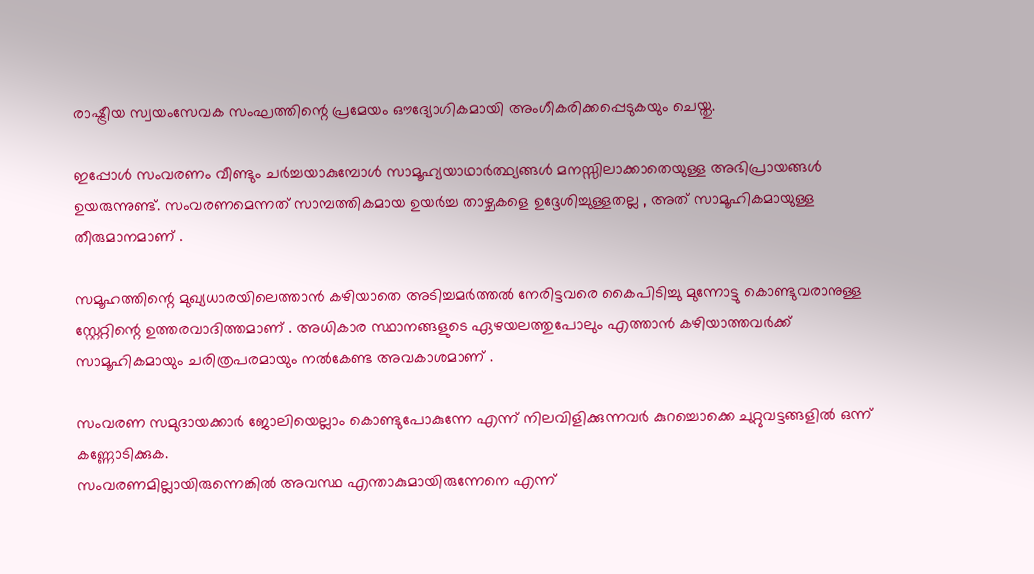രാഷ്ട്രീയ സ്വയംസേവക സംഘത്തിന്റെ പ്രമേയം ഔദ്യോഗികമായി അംഗീകരിക്കപ്പെടുകയും ചെയ്തു.

ഇപ്പോൾ സംവരണം വീണ്ടും ചർച്ചയാകുമ്പോൾ സാമൂഹ്യയാഥാർത്ഥ്യങ്ങൾ മനസ്സിലാക്കാതെയുള്ള അഭിപ്രായങ്ങൾ ഉയരുന്നുണ്ട്. സംവരണമെന്നത് സാമ്പത്തികമായ ഉയർച്ച താഴ്ചകളെ ഉദ്ദേശിച്ചുള്ളതല്ല , അത് സാമൂഹികമായുള്ള തീരുമാനമാണ് .

സമൂഹത്തിന്റെ മുഖ്യധാരയിലെത്താൻ കഴിയാതെ അടിച്ചമർത്തൽ നേരിട്ടവരെ കൈപിടിച്ചു മുന്നോട്ടു കൊണ്ടുവരാനുള്ള സ്റ്റേറ്റിന്റെ ഉത്തരവാദിത്തമാണ് . അധികാര സ്ഥാനങ്ങളുടെ ഏഴയലത്തുപോലും എത്താൻ കഴിയാത്തവർക്ക് സാമൂഹികമായും ചരിത്രപരമായും നൽകേണ്ട അവകാശമാണ് .

സംവരണ സമുദായക്കാർ ജോലിയെല്ലാം കൊണ്ടുപോകുന്നേ എന്ന് നിലവിളിക്കുന്നവർ കുറച്ചൊക്കെ ചുറ്റുവട്ടങ്ങളിൽ ഒന്ന് കണ്ണോടിക്കുക.
സംവരണമില്ലായിരുന്നെങ്കിൽ അവസ്ഥ എന്താകുമായിരുന്നേനെ എന്ന്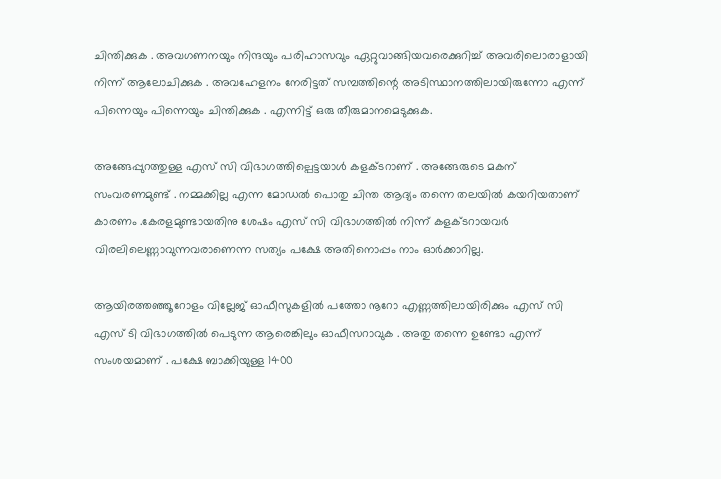ചിന്തിക്കുക . അവഗണനയും നിന്ദയും പരിഹാസവും ഏറ്റുവാങ്ങിയവരെക്കുറിച്ച് അവരിലൊരാളായി നിന്ന് ആലോചിക്കുക . അവഹേളനം നേരിട്ടത് സമ്പത്തിന്റെ അടിസ്ഥാനത്തിലായിരുന്നോ എന്ന് പിന്നെയും പിന്നെയും ചിന്തിക്കുക . എന്നിട്ട് ഒരു തീരുമാനമെടുക്കുക.

അങ്ങേപ്പുറത്തുള്ള എസ് സി വിഭാഗത്തില്പെട്ടയാൾ കളക്ടറാണ് . അങ്ങേരുടെ മകന് സംവരണമുണ്ട് . നമ്മക്കില്ല എന്ന മോഡൽ പൊതു ചിന്ത ആദ്യം തന്നെ തലയിൽ കയറിയതാണ് കാരണം .കേരളമുണ്ടായതിനു ശേഷം എസ് സി വിഭാഗത്തിൽ നിന്ന് കളക്ടറായവർ വിരലിലെണ്ണാവുന്നവരാണെന്ന സത്യം പക്ഷേ അതിനൊപ്പം നാം ഓർക്കാറില്ല.

ആയിരത്തഞ്ഞൂറോളം വില്ലേജ് ഓഫീസുകളിൽ പത്തോ നൂറോ എണ്ണത്തിലായിരിക്കും എസ് സി എസ് ടി വിഭാഗത്തിൽ പെടുന്ന ആരെങ്കിലും ഓഫീസറാവുക . അതു തന്നെ ഉണ്ടോ എന്ന് സംശയമാണ് . പക്ഷേ ബാക്കിയുള്ള 1400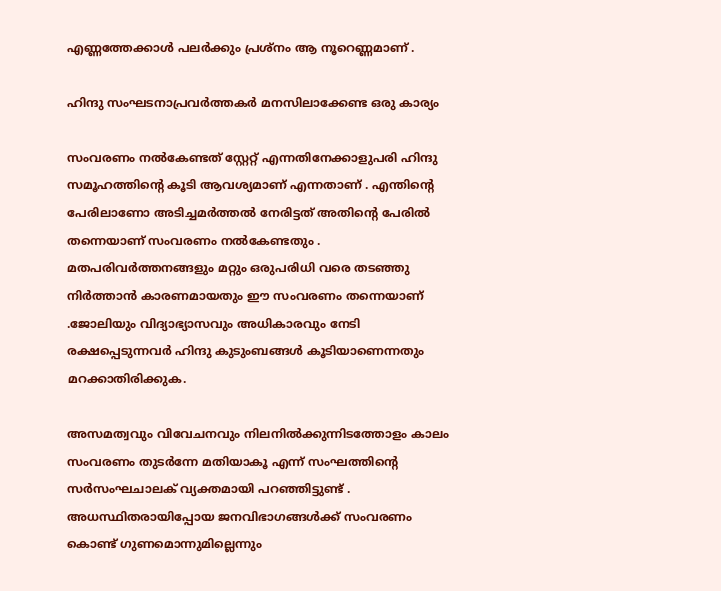എണ്ണത്തേക്കാൾ പലർക്കും പ്രശ്നം ആ നൂറെണ്ണമാണ് .

ഹിന്ദു സംഘടനാപ്രവർത്തകർ മനസിലാക്കേണ്ട ഒരു കാര്യം

സംവരണം നൽകേണ്ടത് സ്റ്റേറ്റ് എന്നതിനേക്കാളുപരി ഹിന്ദു സമൂഹത്തിന്റെ കൂടി ആവശ്യമാണ് എന്നതാണ് . എന്തിന്റെ പേരിലാണോ അടിച്ചമർത്തൽ നേരിട്ടത് അതിന്റെ പേരിൽ തന്നെയാണ് സംവരണം നൽകേണ്ടതും . മതപരിവർത്തനങ്ങളും മറ്റും ഒരുപരിധി വരെ തടഞ്ഞു നിർത്താൻ കാരണമായതും ഈ സംവരണം തന്നെയാണ് .ജോലിയും വിദ്യാഭ്യാസവും അധികാരവും നേടി രക്ഷപ്പെടുന്നവർ ഹിന്ദു കുടുംബങ്ങൾ കൂടിയാണെന്നതും മറക്കാതിരിക്കുക.

അസമത്വവും വിവേചനവും നിലനിൽക്കുന്നിടത്തോളം കാലം സംവരണം തുടർന്നേ മതിയാകൂ എന്ന് സംഘത്തിന്റെ സർസംഘചാലക് വ്യക്തമായി പറഞ്ഞിട്ടുണ്ട് . അധസ്ഥിതരായിപ്പോയ ജനവിഭാഗങ്ങൾക്ക് സംവരണം കൊണ്ട് ഗുണമൊന്നുമില്ലെന്നും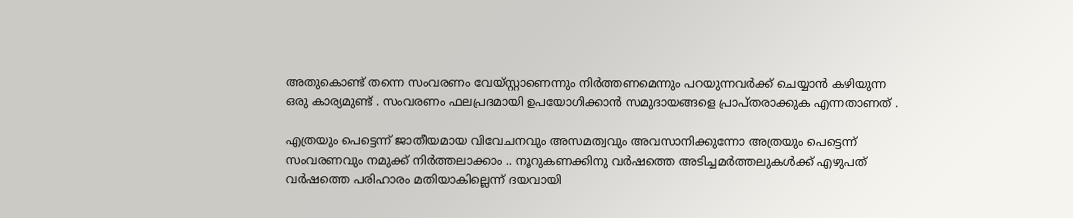അതുകൊണ്ട് തന്നെ സംവരണം വേയ്സ്റ്റാണെന്നും നിർത്തണമെന്നും പറയുന്നവർക്ക് ചെയ്യാൻ കഴിയുന്ന ഒരു കാര്യമുണ്ട് . സംവരണം ഫലപ്രദമായി ഉപയോഗിക്കാൻ സമുദായങ്ങളെ പ്രാപ്തരാക്കുക എന്നതാണത് .

എത്രയും പെട്ടെന്ന് ജാതീയമായ വിവേചനവും അസമത്വവും അവസാനിക്കുന്നോ അത്രയും പെട്ടെന്ന് സംവരണവും നമുക്ക് നിർത്തലാക്കാം .. നൂറുകണക്കിനു വർഷത്തെ അടിച്ചമർത്തലുകൾക്ക് എഴുപത് വർഷത്തെ പരിഹാരം മതിയാകില്ലെന്ന് ദയവായി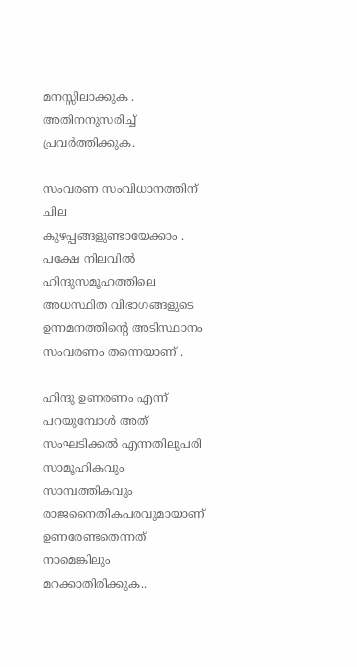മനസ്സിലാക്കുക . അതിനനുസരിച്ച് പ്രവർത്തിക്കുക.

സംവരണ സംവിധാനത്തിന് ചില കുഴപ്പങ്ങളുണ്ടായേക്കാം . പക്ഷേ നിലവിൽ ഹിന്ദുസമൂഹത്തിലെ അധസ്ഥിത വിഭാഗങ്ങളുടെ ഉന്നമനത്തിന്റെ അടിസ്ഥാനം സംവരണം തന്നെയാണ് .

ഹിന്ദു ഉണരണം എന്ന് പറയുമ്പോൾ അത് സംഘടിക്കൽ എന്നതിലുപരി സാമൂഹികവും സാമ്പത്തികവും രാജനൈതികപരവുമായാണ് ഉണരേണ്ടതെന്നത് നാമെങ്കിലും മറക്കാതിരിക്കുക..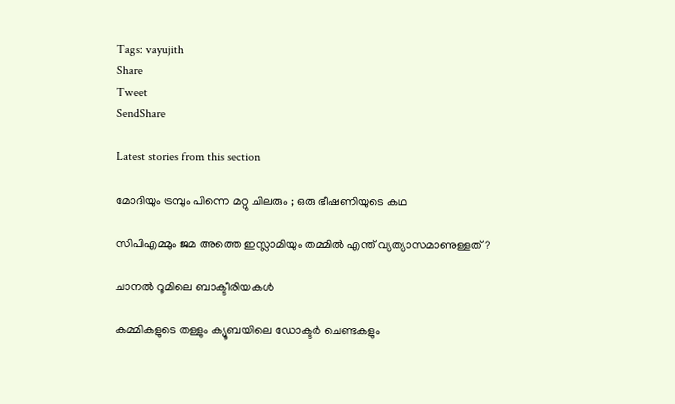Tags: vayujith
Share
Tweet
SendShare

Latest stories from this section

മോദിയും ട്രമ്പും പിന്നെ മറ്റു ചിലരും ; ഒരു ഭീഷണിയുടെ കഥ

സിപിഎമ്മും ജമ അത്തെ ഇസ്ലാമിയും തമ്മിൽ എന്ത് വ്യത്യാസമാണുള്ളത് ?

ചാനൽ റൂമിലെ ബാക്ടീരിയകൾ

കമ്മികളുടെ തള്ളും ക്യൂബയിലെ ഡോക്ടർ ചെണ്ടകളും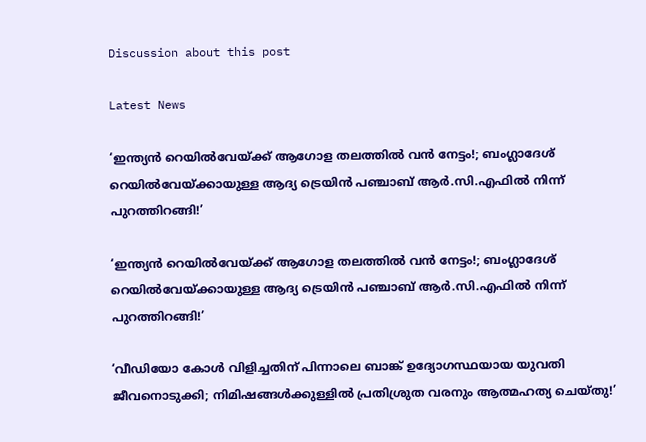Discussion about this post

Latest News

‘ഇന്ത്യൻ റെയിൽവേയ്ക്ക് ആഗോള തലത്തിൽ വൻ നേട്ടം!; ബംഗ്ലാദേശ് റെയിൽവേയ്ക്കായുള്ള ആദ്യ ട്രെയിൻ പഞ്ചാബ് ആർ.സി.എഫിൽ നിന്ന് പുറത്തിറങ്ങി!’

‘ഇന്ത്യൻ റെയിൽവേയ്ക്ക് ആഗോള തലത്തിൽ വൻ നേട്ടം!; ബംഗ്ലാദേശ് റെയിൽവേയ്ക്കായുള്ള ആദ്യ ട്രെയിൻ പഞ്ചാബ് ആർ.സി.എഫിൽ നിന്ന് പുറത്തിറങ്ങി!’

‘വീഡിയോ കോൾ വിളിച്ചതിന് പിന്നാലെ ബാങ്ക് ഉദ്യോഗസ്ഥയായ യുവതി ജീവനൊടുക്കി; നിമിഷങ്ങൾക്കുള്ളിൽ പ്രതിശ്രുത വരനും ആത്മഹത്യ ചെയ്തു!’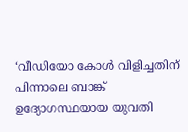‘വീഡിയോ കോൾ വിളിച്ചതിന് പിന്നാലെ ബാങ്ക് ഉദ്യോഗസ്ഥയായ യുവതി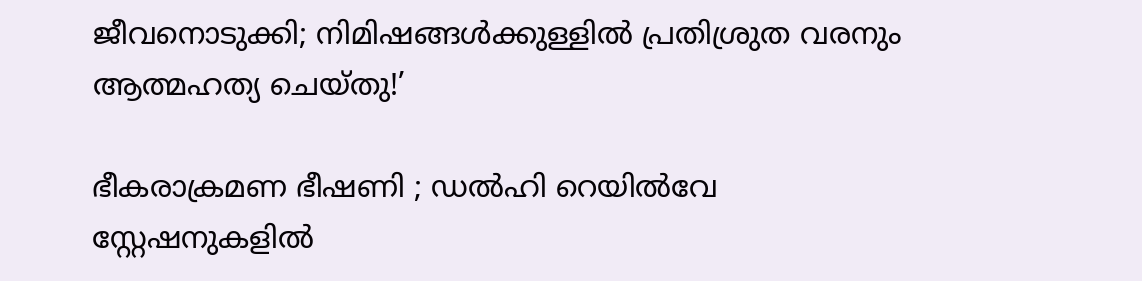ജീവനൊടുക്കി; നിമിഷങ്ങൾക്കുള്ളിൽ പ്രതിശ്രുത വരനും ആത്മഹത്യ ചെയ്തു!’

ഭീകരാക്രമണ ഭീഷണി ; ഡൽഹി റെയിൽവേ സ്റ്റേഷനുകളിൽ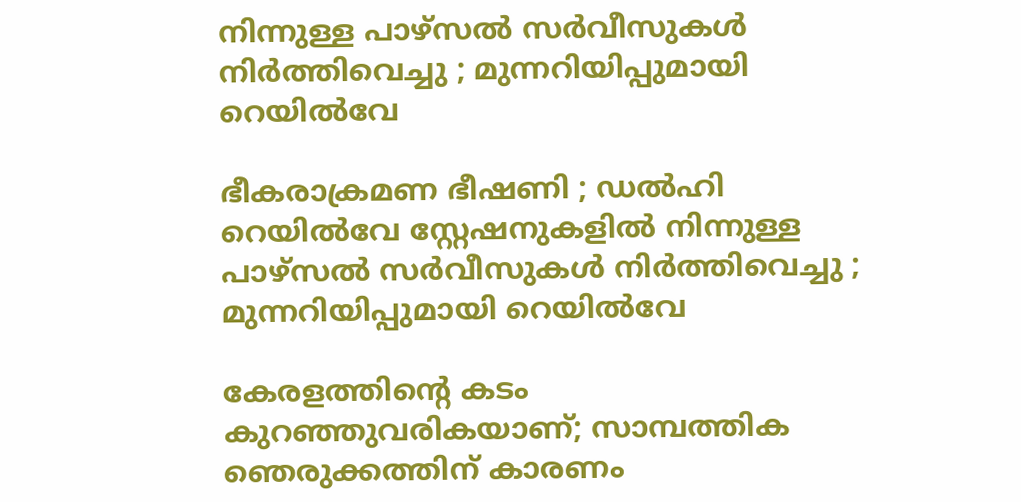നിന്നുള്ള പാഴ്സൽ സർവീസുകൾ നിർത്തിവെച്ചു ; മുന്നറിയിപ്പുമായി റെയിൽവേ

ഭീകരാക്രമണ ഭീഷണി ; ഡൽഹി റെയിൽവേ സ്റ്റേഷനുകളിൽ നിന്നുള്ള പാഴ്സൽ സർവീസുകൾ നിർത്തിവെച്ചു ; മുന്നറിയിപ്പുമായി റെയിൽവേ

കേരളത്തിന്റെ കടം കുറഞ്ഞുവരികയാണ്; സാമ്പത്തിക ഞെരുക്കത്തിന് കാരണം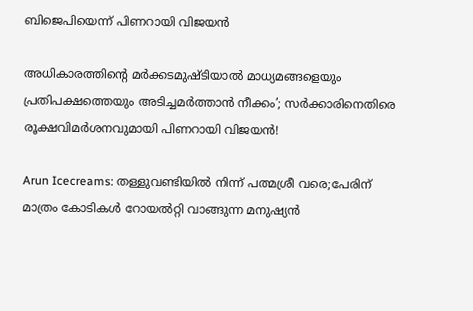ബിജെപിയെന്ന് പിണറായി വിജയൻ

അധികാരത്തിന്റെ മർക്കടമുഷ്ടിയാൽ മാധ്യമങ്ങളെയും പ്രതിപക്ഷത്തെയും അടിച്ചമർത്താൻ നീക്കം’; സർക്കാരിനെതിരെ രൂക്ഷവിമർശനവുമായി പിണറായി വിജയൻ!

Arun Icecreams: തള്ളുവണ്ടിയിൽ നിന്ന് പത്മശ്രീ വരെ;പേരിന് മാത്രം കോടികൾ റോയൽറ്റി വാങ്ങുന്ന മനുഷ്യൻ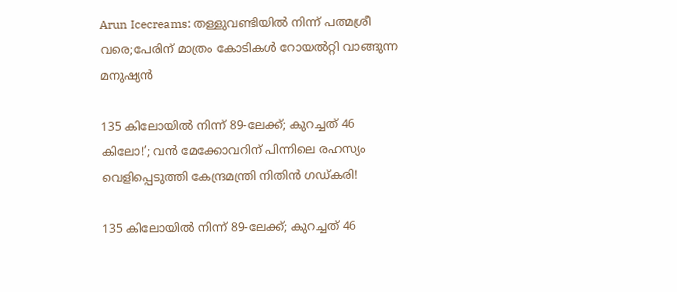Arun Icecreams: തള്ളുവണ്ടിയിൽ നിന്ന് പത്മശ്രീ വരെ;പേരിന് മാത്രം കോടികൾ റോയൽറ്റി വാങ്ങുന്ന മനുഷ്യൻ

135 കിലോയിൽ നിന്ന് 89-ലേക്ക്; കുറച്ചത് 46 കിലോ!’; വൻ മേക്കോവറിന് പിന്നിലെ രഹസ്യം വെളിപ്പെടുത്തി കേന്ദ്രമന്ത്രി നിതിൻ ഗഡ്കരി!

135 കിലോയിൽ നിന്ന് 89-ലേക്ക്; കുറച്ചത് 46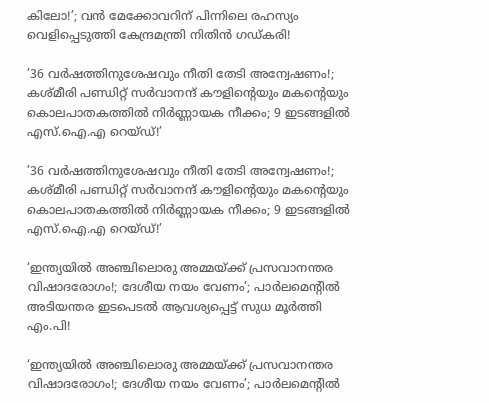കിലോ!’; വൻ മേക്കോവറിന് പിന്നിലെ രഹസ്യം വെളിപ്പെടുത്തി കേന്ദ്രമന്ത്രി നിതിൻ ഗഡ്കരി!

’36 വർഷത്തിനുശേഷവും നീതി തേടി അന്വേഷണം!; കശ്മീരി പണ്ഡിറ്റ് സർവാനന്ദ് കൗളിന്റെയും മകന്റെയും കൊലപാതകത്തിൽ നിർണ്ണായക നീക്കം; 9 ഇടങ്ങളിൽ എസ്.ഐ.എ റെയ്ഡ്!’

’36 വർഷത്തിനുശേഷവും നീതി തേടി അന്വേഷണം!; കശ്മീരി പണ്ഡിറ്റ് സർവാനന്ദ് കൗളിന്റെയും മകന്റെയും കൊലപാതകത്തിൽ നിർണ്ണായക നീക്കം; 9 ഇടങ്ങളിൽ എസ്.ഐ.എ റെയ്ഡ്!’

‘ഇന്ത്യയിൽ അഞ്ചിലൊരു അമ്മയ്ക്ക് പ്രസവാനന്തര വിഷാദരോഗം!; ദേശീയ നയം വേണം’; പാർലമെന്റിൽ അടിയന്തര ഇടപെടൽ ആവശ്യപ്പെട്ട് സുധ മൂർത്തി എം.പി!

‘ഇന്ത്യയിൽ അഞ്ചിലൊരു അമ്മയ്ക്ക് പ്രസവാനന്തര വിഷാദരോഗം!; ദേശീയ നയം വേണം’; പാർലമെന്റിൽ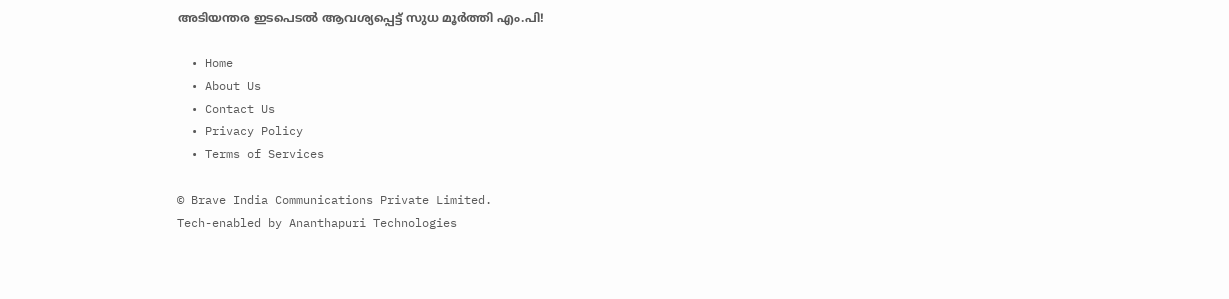അടിയന്തര ഇടപെടൽ ആവശ്യപ്പെട്ട് സുധ മൂർത്തി എം.പി!

  • Home
  • About Us
  • Contact Us
  • Privacy Policy
  • Terms of Services

© Brave India Communications Private Limited.
Tech-enabled by Ananthapuri Technologies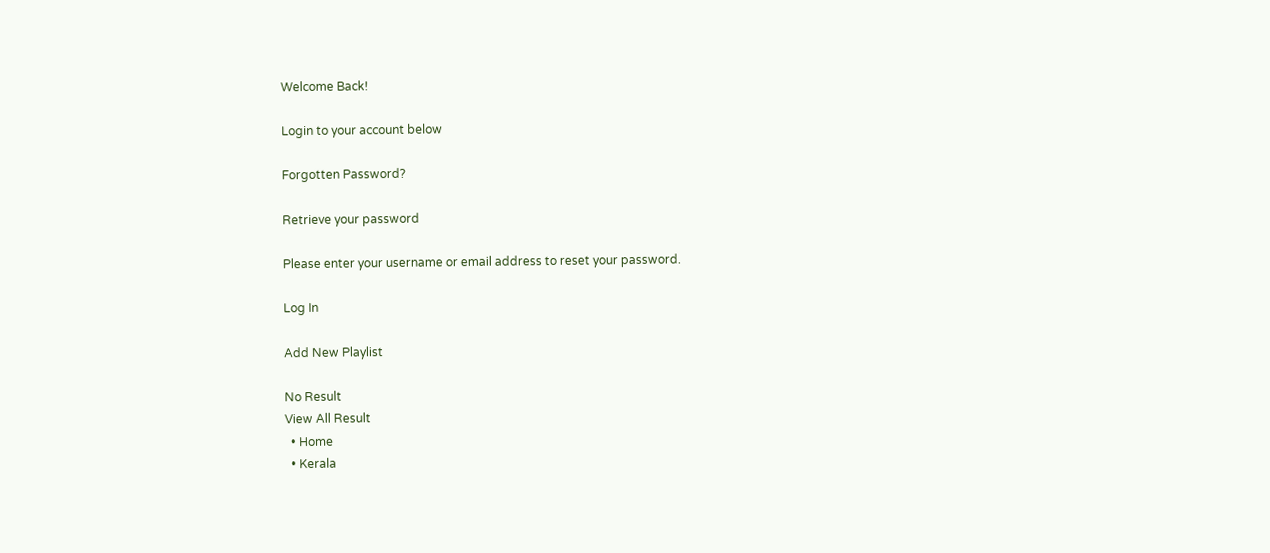Welcome Back!

Login to your account below

Forgotten Password?

Retrieve your password

Please enter your username or email address to reset your password.

Log In

Add New Playlist

No Result
View All Result
  • Home
  • Kerala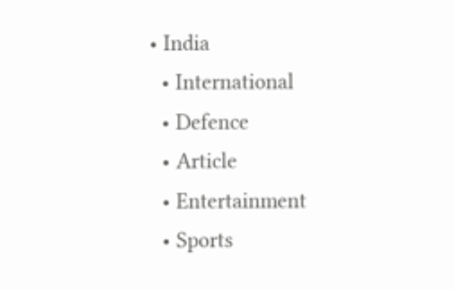• India
  • International
  • Defence
  • Article
  • Entertainment
  • Sports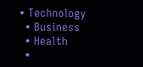• Technology
  • Business
  • Health
  •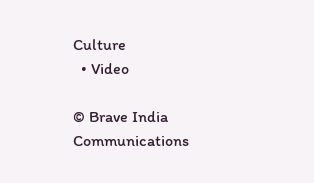Culture
  • Video

© Brave India Communications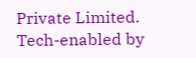Private Limited.
Tech-enabled by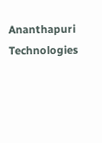Ananthapuri Technologies